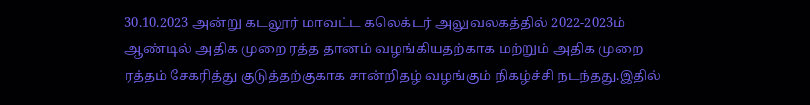30.10.2023 அன்று கடலூர் மாவட்ட கலெக்டர் அலுவலகத்தில் 2022-2023ம் ஆண்டில் அதிக முறை ரத்த தானம் வழங்கியதற்காக மற்றும் அதிக முறை ரத்தம் சேகரித்து குடுத்தற்குகாக சான்றிதழ் வழங்கும் நிகழ்ச்சி நடந்தது.இதில்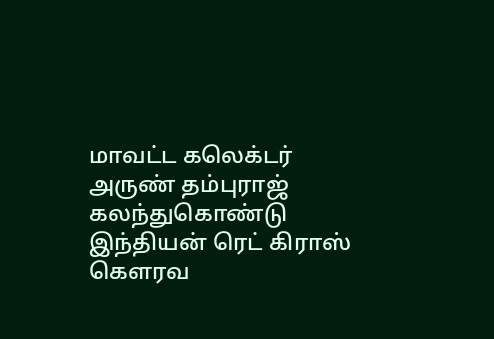மாவட்ட கலெக்டர் அருண் தம்புராஜ் கலந்துகொண்டு இந்தியன் ரெட் கிராஸ் கௌரவ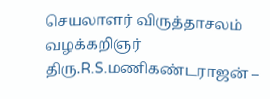செயலாளர் விருத்தாசலம் வழக்கறிஞர் திரு.R.S.மணிகண்டராஜன் –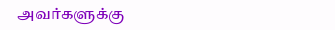அவர்களுக்கு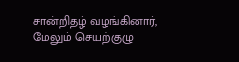சான்றிதழ் வழங்கினார், மேலும் செயற்குழு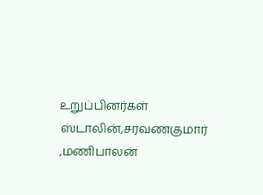உறுப்பினர்கள் ஸ்டாலின்,சரவணகுமார் ,மணிபாலன்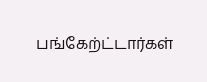பங்கேற்ட்டார்கள்